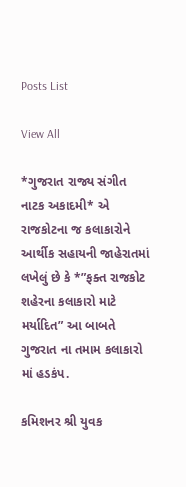Posts List

View All

*ગુજરાત રાજ્ય સંગીત નાટક અકાદમી* એ રાજકોટના જ કલાકારોને આર્થીક સહાયની જાહેરાતમાં લખેલું છે કે *”ફક્ત રાજકોટ શહેરના કલાકારો માટે મર્યાદિત” આ બાબતે ગુજરાત ના તમામ કલાકારો માં હડકંપ.

કમિશનર શ્રી યુવક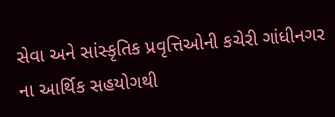સેવા અને સાંસ્કૃતિક પ્રવૃત્તિઓની કચેરી ગાંધીનગર ના આર્થિક સહયોગથી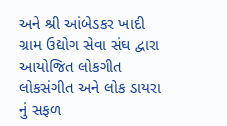અને શ્રી આંબેડકર ખાદી ગ્રામ ઉદ્યોગ સેવા સંઘ દ્વારા આયોજિત લોકગીત લોકસંગીત અને લોક ડાયરા નું સફળ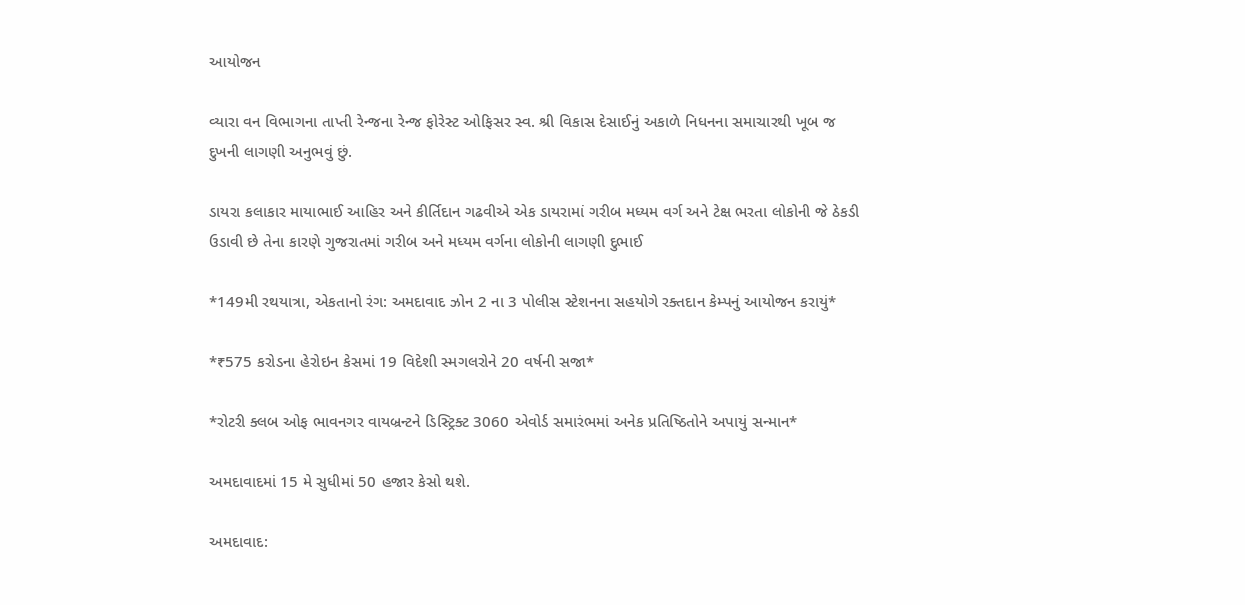આયોજન

વ્યારા વન વિભાગના તાપ્તી રેન્જના રેન્જ ફોરેસ્ટ ઓફિસર સ્વ. શ્રી વિકાસ દેસાઈનું અકાળે નિધનના સમાચારથી ખૂબ જ દુખની લાગણી અનુભવું છું.

ડાયરા કલાકાર માયાભાઈ આહિર અને કીર્તિદાન ગઢવીએ એક ડાયરામાં ગરીબ મધ્યમ વર્ગ અને ટેક્ષ ભરતા લોકોની જે ઠેકડી ઉડાવી છે તેના કારણે ગુજરાતમાં ગરીબ અને મધ્યમ વર્ગના લોકોની લાગણી દુભાઈ

*149મી રથયાત્રા, એકતાનો રંગ: અમદાવાદ ઝોન 2 ના 3 પોલીસ સ્ટેશનના સહયોગે રક્તદાન કેમ્પનું આયોજન કરાયું*

*₹575 કરોડના હેરોઇન કેસમાં 19 વિદેશી સ્મગલરોને 20 વર્ષની સજા*

*રોટરી ક્લબ ઓફ ભાવનગર વાયબ્રન્ટને ડિસ્ટ્રિક્ટ 3060 એવોર્ડ સમારંભમાં અનેક પ્રતિષ્ઠિતોને અપાયું સન્માન*

અમદાવાદમાં 15 મે સુધીમાં 50 હજાર કેસો થશે.

અમદાવાદ: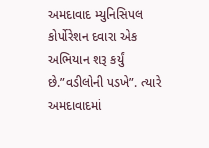અમદાવાદ મ્યુનિસિપલ કોર્પોરેશન દવારા એક અભિયાન શરૂ કર્યું છે.”વડીલોની પડખે”. ત્યારે અમદાવાદમાં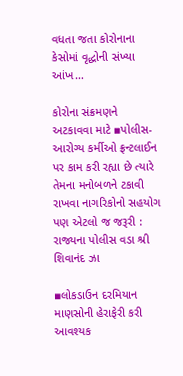વધતા જતા કોરોનાના કેસોમાં વૃદ્ધોની સંખ્યા આંખ…

કોરોના સંક્રમણને અટકાવવા માટે ▪પોલીસ-આરોગ્ય કર્મીઓ ફ્રન્ટલાઈન પર કામ કરી રહ્યા છે ત્યારે તેમના મનોબળને ટકાવી રાખવા નાગરિકોનો સહયોગ પણ એટલો જ જરૂરી : રાજ્યના પોલીસ વડા શ્રી શિવાનંદ ઝા

▪લોકડાઉન દરમિયાન માણસોની હેરાફેરી કરી આવશ્યક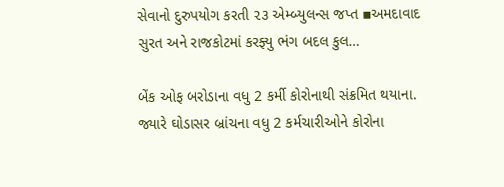સેવાનો દુરુપયોગ કરતી ૨૩ એમ્બ્યુલન્સ જપ્ત ▪અમદાવાદ સુરત અને રાજકોટમાં કરફ્યુ ભંગ બદલ કુલ…

બેંક ઓફ બરોડાના વધુ 2 કર્મી કોરોનાથી સંક્રમિત થયાના. જ્યારે ઘોડાસર બ્રાંચના વધુ 2 કર્મચારીઓને કોરોના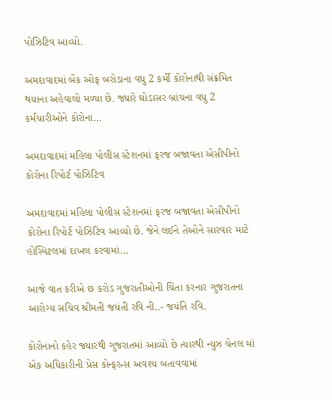પોઝિટિવ આવ્યો.

અમદાવાદમાં બેંક ઓફ બરોડાના વધુ 2 કર્મી કોરોનાથી સંક્રમિત થયાના અહેવાલો મળ્યા છે. જ્યારે ઘોડાસર બ્રાંચના વધુ 2 કર્મચારીઓને કોરોના…

અમદાવાદમાં મહિલા પોલીસ સ્ટેશનમાં ફરજ બજાવતા એસીપીનો કોરોના રિપોર્ટ પોઝિટિવ

અમદાવાદમાં મહિલા પોલીસ સ્ટેશનમાં ફરજ બજાવતા એસીપીનો કોરોના રિપોર્ટ પોઝિટિવ આવ્યો છે. જેને લઈને તેઓને સારવાર માટે હોસ્પિટલમાં દાખલ કરવામાં…

આજે વાત કરીએ છ કરોડ ગુજરાતીઓની ચિંતા કરનાર ગુજરાતના આરોગ્ય સચિવ શ્રીમતી જયંતી રવિ ની..- જયંતિ રવિ.

કોરોનાનો કહેર જ્યારથી ગુજરાતમાં આવ્યો છે ત્યારથી ન્યુઝ ચેનલ માં એક અધિકારીની પ્રેસ કોન્ફરન્સ અવશ્ય બતાવવામાં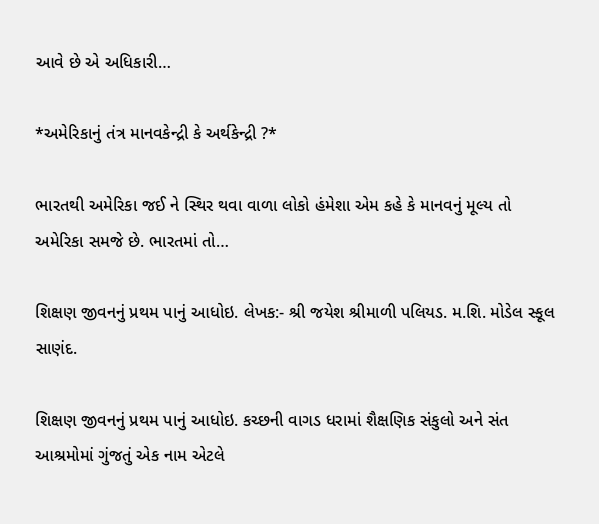આવે છે એ અધિકારી…

*અમેરિકાનું તંત્ર માનવકેન્દ્રી કે અર્થકેન્દ્રી ?*

ભારતથી અમેરિકા જઈ ને સ્થિર થવા વાળા લોકો હંમેશા એમ કહે કે માનવનું મૂલ્ય તો અમેરિકા સમજે છે. ભારતમાં તો…

શિક્ષણ જીવનનું પ્રથમ પાનું આધોઇ. લેખક:- શ્રી જયેશ શ્રીમાળી પલિયડ. મ.શિ. મોડેલ સ્કૂલ સાણંદ.

શિક્ષણ જીવનનું પ્રથમ પાનું આધોઇ. કચ્છની વાગડ ધરામાં શૈક્ષણિક સંકુલો અને સંત આશ્રમોમાં ગુંજતું એક નામ એટલે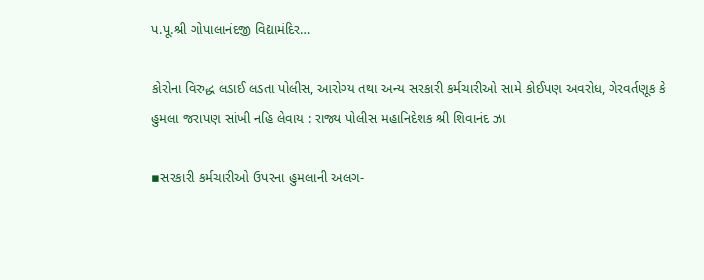પ.પૂ.શ્રી ગોપાલાનંદજી વિદ્યામંદિર…

કોરોના વિરુદ્ધ લડાઈ લડતા પોલીસ, આરોગ્ય તથા અન્ય સરકારી કર્મચારીઓ સામે કોઈપણ અવરોધ, ગેરવર્તણૂક કે હુમલા જરાપણ સાંખી નહિ લેવાય : રાજ્ય પોલીસ મહાનિદેશક શ્રી શિવાનંદ ઝા

▪સરકારી કર્મચારીઓ ઉપરના હુમલાની અલગ-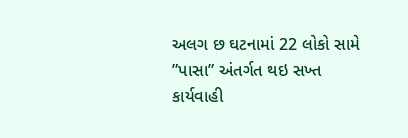અલગ છ ઘટનામાં 22 લોકો સામે ”પાસા” અંતર્ગત થઇ સખ્ત કાર્યવાહી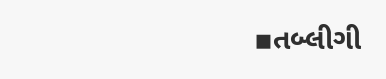▪તબ્લીગી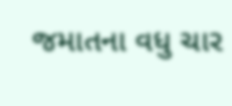જમાતના વધુ ચાર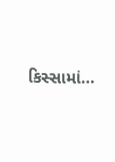કિસ્સામાં…